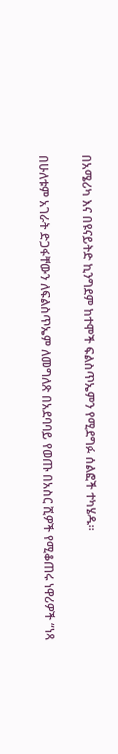በአሜሪካ እና በዩናይትድ ኪንግደም ከተሞች ፍልስጥኤምን የሚደግፉ ሰልፎች ተካሄዱ።

በሁለቱም አገራት ድጋፋቸውን ለፍልስጥኤም ለመግለጽ በአደባባይ የወጡ በአስር ሺዎች የሚቆጠሩ ነዋሪዎች “ነጻ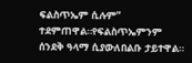ፍልስጥኤም ሲሉም” ተደምጠዋል።የፍልስጥኤምንም ሰንደቅ ዓላማ ሲያውለበልቡ ታይተዋል።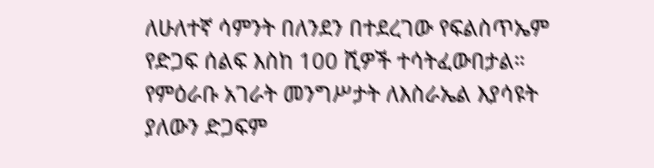ለሁለተኛ ሳምንት በለንደን በተደረገው የፍልስጥኤም የድጋፍ ሰልፍ እስከ 100 ሺዎች ተሳትፈውበታል።
የምዕራቡ አገራት መንግሥታት ለእስራኤል እያሳዩት ያለውን ድጋፍም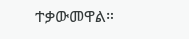ተቃውመዋል።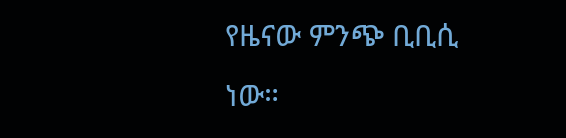የዜናው ምንጭ ቢቢሲ ነው።